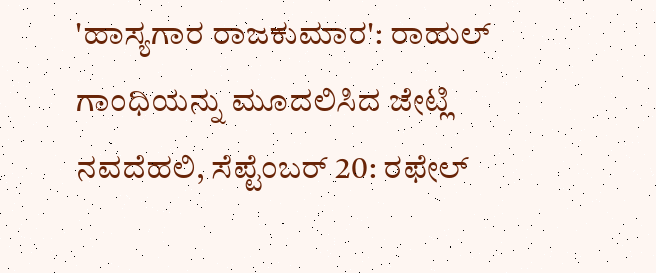'ಹಾಸ್ಯಗಾರ ರಾಜಕುಮಾರ': ರಾಹುಲ್ ಗಾಂಧಿಯನ್ನು ಮೂದಲಿಸಿದ ಜೇಟ್ಲಿ
ನವದೆಹಲಿ, ಸೆಪ್ಟೆಂಬರ್ 20: ರಫೇಲ್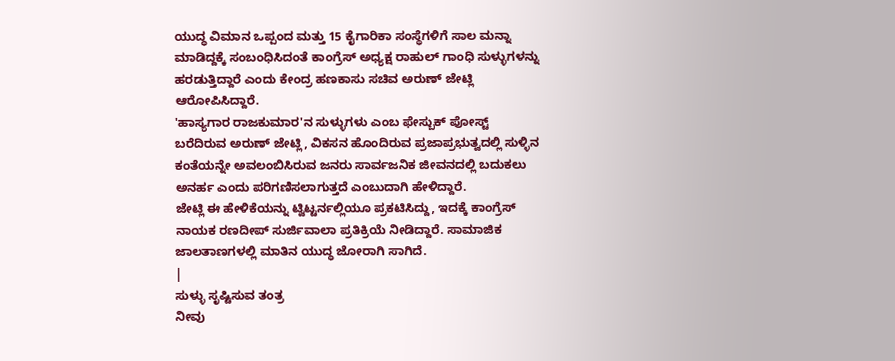ಯುದ್ಧ ವಿಮಾನ ಒಪ್ಪಂದ ಮತ್ತು 15 ಕೈಗಾರಿಕಾ ಸಂಸ್ಥೆಗಳಿಗೆ ಸಾಲ ಮನ್ನಾ ಮಾಡಿದ್ದಕ್ಕೆ ಸಂಬಂಧಿಸಿದಂತೆ ಕಾಂಗ್ರೆಸ್ ಅಧ್ಯಕ್ಷ ರಾಹುಲ್ ಗಾಂಧಿ ಸುಳ್ಳುಗಳನ್ನು ಹರಡುತ್ತಿದ್ದಾರೆ ಎಂದು ಕೇಂದ್ರ ಹಣಕಾಸು ಸಚಿವ ಅರುಣ್ ಜೇಟ್ಲಿ ಆರೋಪಿಸಿದ್ದಾರೆ.
'ಹಾಸ್ಯಗಾರ ರಾಜಕುಮಾರ'ನ ಸುಳ್ಳುಗಳು ಎಂಬ ಫೇಸ್ಬುಕ್ ಪೋಸ್ಟ್ ಬರೆದಿರುವ ಅರುಣ್ ಜೇಟ್ಲಿ, ವಿಕಸನ ಹೊಂದಿರುವ ಪ್ರಜಾಪ್ರಭುತ್ವದಲ್ಲಿ ಸುಳ್ಳಿನ ಕಂತೆಯನ್ನೇ ಅವಲಂಬಿಸಿರುವ ಜನರು ಸಾರ್ವಜನಿಕ ಜೀವನದಲ್ಲಿ ಬದುಕಲು ಅನರ್ಹ ಎಂದು ಪರಿಗಣಿಸಲಾಗುತ್ತದೆ ಎಂಬುದಾಗಿ ಹೇಳಿದ್ದಾರೆ.
ಜೇಟ್ಲಿ ಈ ಹೇಳಿಕೆಯನ್ನು ಟ್ವಿಟ್ಟರ್ನಲ್ಲಿಯೂ ಪ್ರಕಟಿಸಿದ್ದು, ಇದಕ್ಕೆ ಕಾಂಗ್ರೆಸ್ ನಾಯಕ ರಣದೀಪ್ ಸುರ್ಜಿವಾಲಾ ಪ್ರತಿಕ್ರಿಯೆ ನೀಡಿದ್ದಾರೆ. ಸಾಮಾಜಿಕ ಜಾಲತಾಣಗಳಲ್ಲಿ ಮಾತಿನ ಯುದ್ಧ ಜೋರಾಗಿ ಸಾಗಿದೆ.
|
ಸುಳ್ಳು ಸೃಷ್ಟಿಸುವ ತಂತ್ರ
ನೀವು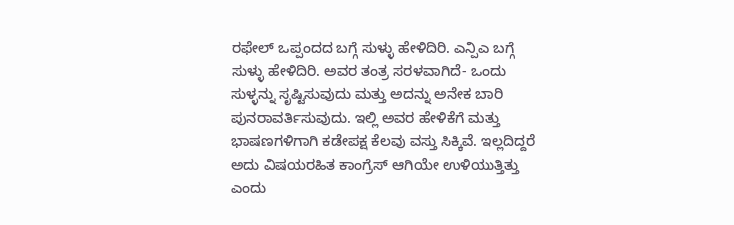ರಫೇಲ್ ಒಪ್ಪಂದದ ಬಗ್ಗೆ ಸುಳ್ಳು ಹೇಳಿದಿರಿ. ಎನ್ಪಿಎ ಬಗ್ಗೆ ಸುಳ್ಳು ಹೇಳಿದಿರಿ. ಅವರ ತಂತ್ರ ಸರಳವಾಗಿದೆ- ಒಂದು ಸುಳ್ಳನ್ನು ಸೃಷ್ಟಿಸುವುದು ಮತ್ತು ಅದನ್ನು ಅನೇಕ ಬಾರಿ ಪುನರಾವರ್ತಿಸುವುದು. ಇಲ್ಲಿ ಅವರ ಹೇಳಿಕೆಗೆ ಮತ್ತು ಭಾಷಣಗಳಿಗಾಗಿ ಕಡೇಪಕ್ಷ ಕೆಲವು ವಸ್ತು ಸಿಕ್ಕಿವೆ. ಇಲ್ಲದಿದ್ದರೆ ಅದು ವಿಷಯರಹಿತ ಕಾಂಗ್ರೆಸ್ ಆಗಿಯೇ ಉಳಿಯುತ್ತಿತ್ತು ಎಂದು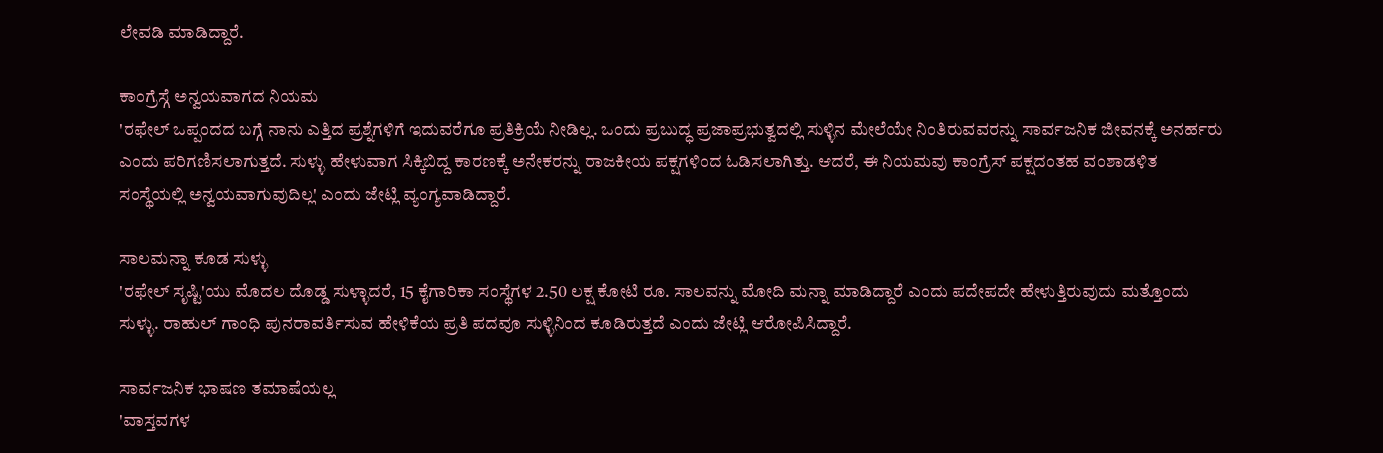ಲೇವಡಿ ಮಾಡಿದ್ದಾರೆ.

ಕಾಂಗ್ರೆಸ್ಗೆ ಅನ್ವಯವಾಗದ ನಿಯಮ
'ರಫೇಲ್ ಒಪ್ಪಂದದ ಬಗ್ಗೆ ನಾನು ಎತ್ತಿದ ಪ್ರಶ್ನೆಗಳಿಗೆ ಇದುವರೆಗೂ ಪ್ರತಿಕ್ರಿಯೆ ನೀಡಿಲ್ಲ. ಒಂದು ಪ್ರಬುದ್ಧ ಪ್ರಜಾಪ್ರಭುತ್ವದಲ್ಲಿ ಸುಳ್ಳಿನ ಮೇಲೆಯೇ ನಿಂತಿರುವವರನ್ನು ಸಾರ್ವಜನಿಕ ಜೀವನಕ್ಕೆ ಅನರ್ಹರು ಎಂದು ಪರಿಗಣಿಸಲಾಗುತ್ತದೆ. ಸುಳ್ಳು ಹೇಳುವಾಗ ಸಿಕ್ಕಿಬಿದ್ದ ಕಾರಣಕ್ಕೆ ಅನೇಕರನ್ನು ರಾಜಕೀಯ ಪಕ್ಷಗಳಿಂದ ಓಡಿಸಲಾಗಿತ್ತು. ಆದರೆ, ಈ ನಿಯಮವು ಕಾಂಗ್ರೆಸ್ ಪಕ್ಷದಂತಹ ವಂಶಾಡಳಿತ ಸಂಸ್ಥೆಯಲ್ಲಿ ಅನ್ವಯವಾಗುವುದಿಲ್ಲ' ಎಂದು ಜೇಟ್ಲಿ ವ್ಯಂಗ್ಯವಾಡಿದ್ದಾರೆ.

ಸಾಲಮನ್ನಾ ಕೂಡ ಸುಳ್ಳು
'ರಫೇಲ್ ಸೃಷ್ಟಿ'ಯು ಮೊದಲ ದೊಡ್ಡ ಸುಳ್ಳಾದರೆ, 15 ಕೈಗಾರಿಕಾ ಸಂಸ್ಥೆಗಳ 2.50 ಲಕ್ಷ ಕೋಟಿ ರೂ. ಸಾಲವನ್ನು ಮೋದಿ ಮನ್ನಾ ಮಾಡಿದ್ದಾರೆ ಎಂದು ಪದೇಪದೇ ಹೇಳುತ್ತಿರುವುದು ಮತ್ತೊಂದು ಸುಳ್ಳು. ರಾಹುಲ್ ಗಾಂಧಿ ಪುನರಾವರ್ತಿಸುವ ಹೇಳಿಕೆಯ ಪ್ರತಿ ಪದವೂ ಸುಳ್ಳಿನಿಂದ ಕೂಡಿರುತ್ತದೆ ಎಂದು ಜೇಟ್ಲಿ ಆರೋಪಿಸಿದ್ದಾರೆ.

ಸಾರ್ವಜನಿಕ ಭಾಷಣ ತಮಾಷೆಯಲ್ಲ
'ವಾಸ್ತವಗಳ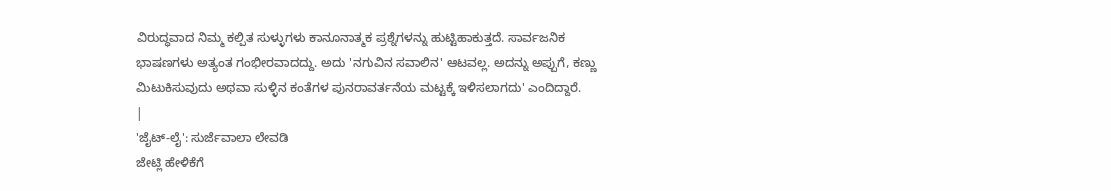ವಿರುದ್ಧವಾದ ನಿಮ್ಮ ಕಲ್ಪಿತ ಸುಳ್ಳುಗಳು ಕಾನೂನಾತ್ಮಕ ಪ್ರಶ್ನೆಗಳನ್ನು ಹುಟ್ಟಿಹಾಕುತ್ತದೆ. ಸಾರ್ವಜನಿಕ ಭಾಷಣಗಳು ಅತ್ಯಂತ ಗಂಭೀರವಾದದ್ದು. ಅದು 'ನಗುವಿನ ಸವಾಲಿನ' ಆಟವಲ್ಲ. ಅದನ್ನು ಅಪ್ಪುಗೆ, ಕಣ್ಣು ಮಿಟುಕಿಸುವುದು ಅಥವಾ ಸುಳ್ಳಿನ ಕಂತೆಗಳ ಪುನರಾವರ್ತನೆಯ ಮಟ್ಟಕ್ಕೆ ಇಳಿಸಲಾಗದು' ಎಂದಿದ್ದಾರೆ.
|
'ಜೈಟ್-ಲೈ': ಸುರ್ಜೆವಾಲಾ ಲೇವಡಿ
ಜೇಟ್ಲಿ ಹೇಳಿಕೆಗೆ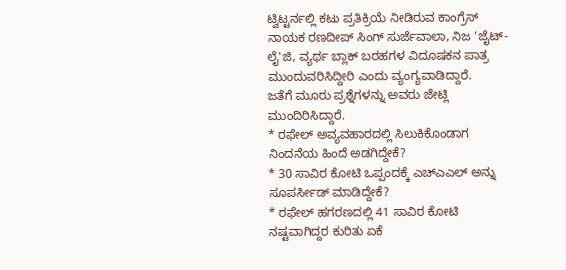ಟ್ವಿಟ್ಟರ್ನಲ್ಲಿ ಕಟು ಪ್ರತಿಕ್ರಿಯೆ ನೀಡಿರುವ ಕಾಂಗ್ರೆಸ್ ನಾಯಕ ರಣದೀಪ್ ಸಿಂಗ್ ಸುರ್ಜೆವಾಲಾ, ನಿಜ 'ಜೈಟ್-ಲೈ'ಜಿ, ವ್ಯರ್ಥ ಬ್ಲಾಕ್ ಬರಹಗಳ ವಿದೂಷಕನ ಪಾತ್ರ ಮುಂದುವರಿಸಿದ್ದೀರಿ ಎಂದು ವ್ಯಂಗ್ಯವಾಡಿದ್ದಾರೆ.
ಜತೆಗೆ ಮೂರು ಪ್ರಶ್ನೆಗಳನ್ನು ಅವರು ಜೇಟ್ಲಿ ಮುಂದಿರಿಸಿದ್ದಾರೆ.
* ರಫೇಲ್ ಅವ್ಯವಹಾರದಲ್ಲಿ ಸಿಲುಕಿಕೊಂಡಾಗ ನಿಂದನೆಯ ಹಿಂದೆ ಅಡಗಿದ್ದೇಕೆ?
* 30 ಸಾವಿರ ಕೋಟಿ ಒಪ್ಪಂದಕ್ಕೆ ಎಚ್ಎಎಲ್ ಅನ್ನು ಸೂಪರ್ಸೀಡ್ ಮಾಡಿದ್ದೇಕೆ?
* ರಫೇಲ್ ಹಗರಣದಲ್ಲಿ 41 ಸಾವಿರ ಕೋಟಿ ನಷ್ಟವಾಗಿದ್ದರ ಕುರಿತು ಏಕೆ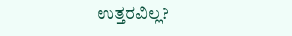ಉತ್ತರವಿಲ್ಲ?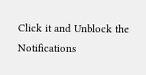Click it and Unblock the Notifications